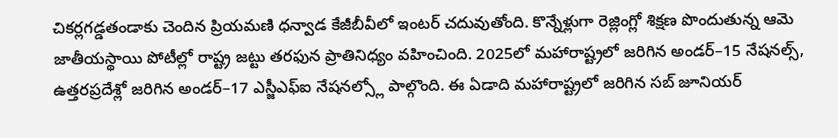చికర్లగడ్డతండాకు చెందిన ప్రియమణి ధన్వాడ కేజీబీవీలో ఇంటర్ చదువుతోంది. కొన్నేళ్లుగా రెజ్లింగ్లో శిక్షణ పొందుతున్న ఆమె జాతీయస్థాయి పోటీల్లో రాష్ట్ర జట్టు తరఫున ప్రాతినిధ్యం వహించింది. 2025లో మహారాష్ట్రలో జరిగిన అండర్–15 నేషనల్స్, ఉత్తరప్రదేశ్లో జరిగిన అండర్–17 ఎస్జీఎఫ్ఐ నేషనల్స్లో పాల్గొంది. ఈ ఏడాది మహారాష్ట్రలో జరిగిన సబ్ జూనియర్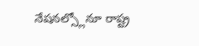నేషనల్స్లోనూ రాష్ట్ర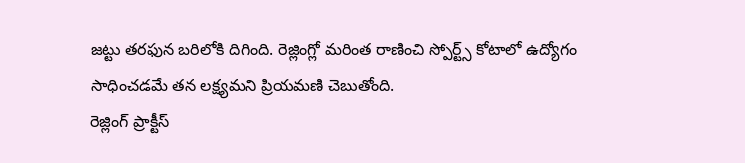జట్టు తరఫున బరిలోకి దిగింది. రెజ్లింగ్లో మరింత రాణించి స్పోర్ట్స్ కోటాలో ఉద్యోగం సాధించడమే తన లక్ష్యమని ప్రియమణి చెబుతోంది.
రెజ్లింగ్ ప్రాక్టీస్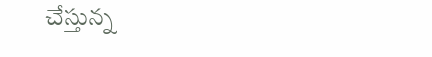చేస్తున్న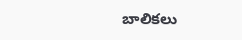బాలికలు